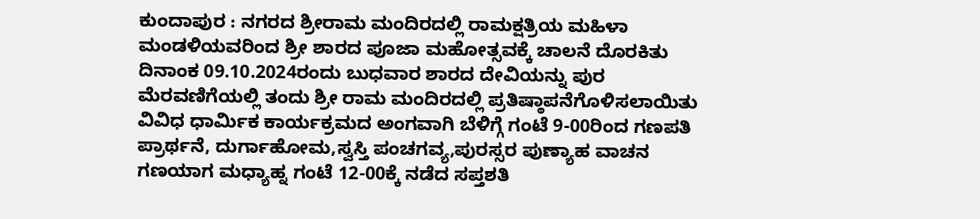ಕುಂದಾಪುರ : ನಗರದ ಶ್ರೀರಾಮ ಮಂದಿರದಲ್ಲಿ ರಾಮಕ್ಷತ್ರಿಯ ಮಹಿಳಾ ಮಂಡಳಿಯವರಿಂದ ಶ್ರೀ ಶಾರದ ಪೂಜಾ ಮಹೋತ್ಸವಕ್ಕೆ ಚಾಲನೆ ದೊರಕಿತು ದಿನಾಂಕ 09.10.2024ರಂದು ಬುಧವಾರ ಶಾರದ ದೇವಿಯನ್ನು ಪುರ ಮೆರವಣಿಗೆಯಲ್ಲಿ ತಂದು ಶ್ರೀ ರಾಮ ಮಂದಿರದಲ್ಲಿ ಪ್ರತಿಷ್ಠಾಪನೆಗೊಳಿಸಲಾಯಿತು
ವಿವಿಧ ಧಾರ್ಮಿಕ ಕಾರ್ಯಕ್ರಮದ ಅಂಗವಾಗಿ ಬೆಳಿಗ್ಗೆ ಗಂಟೆ 9-00ರಿಂದ ಗಣಪತಿ ಪ್ರಾರ್ಥನೆ, ದುರ್ಗಾಹೋಮ,ಸ್ವಸ್ತಿ ಪಂಚಗವ್ಯ,ಪುರಸ್ಸರ ಪುಣ್ಯಾಹ ವಾಚನ ಗಣಯಾಗ ಮಧ್ಯಾಹ್ನ ಗಂಟೆ 12-00ಕ್ಕೆ ನಡೆದ ಸಪ್ತಶತಿ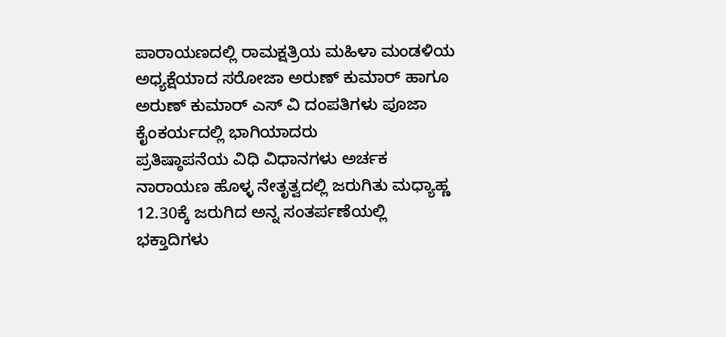ಪಾರಾಯಣದಲ್ಲಿ ರಾಮಕ್ಷತ್ರಿಯ ಮಹಿಳಾ ಮಂಡಳಿಯ ಅಧ್ಯಕ್ಷೆಯಾದ ಸರೋಜಾ ಅರುಣ್ ಕುಮಾರ್ ಹಾಗೂ ಅರುಣ್ ಕುಮಾರ್ ಎಸ್ ವಿ ದಂಪತಿಗಳು ಪೂಜಾ ಕೈಂಕರ್ಯದಲ್ಲಿ ಭಾಗಿಯಾದರು
ಪ್ರತಿಷ್ಠಾಪನೆಯ ವಿಧಿ ವಿಧಾನಗಳು ಅರ್ಚಕ ನಾರಾಯಣ ಹೊಳ್ಳ ನೇತೃತ್ವದಲ್ಲಿ ಜರುಗಿತು ಮಧ್ಯಾಹ್ಣ 12.30ಕ್ಕೆ ಜರುಗಿದ ಅನ್ನ ಸಂತರ್ಪಣೆಯಲ್ಲಿ ಭಕ್ತಾದಿಗಳು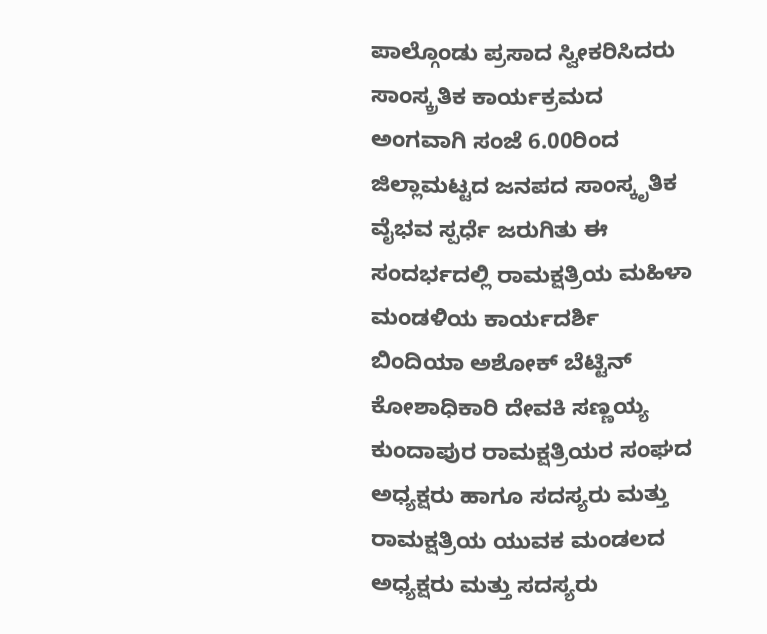ಪಾಲ್ಗೊಂಡು ಪ್ರಸಾದ ಸ್ವೀಕರಿಸಿದರು
ಸಾಂಸ್ಕ್ರತಿಕ ಕಾರ್ಯಕ್ರಮದ ಅಂಗವಾಗಿ ಸಂಜೆ 6.00ರಿಂದ ಜಿಲ್ಲಾಮಟ್ಟದ ಜನಪದ ಸಾಂಸ್ಕೃತಿಕ ವೈಭವ ಸ್ಪರ್ಧೆ ಜರುಗಿತು ಈ ಸಂದರ್ಭದಲ್ಲಿ ರಾಮಕ್ಷತ್ರಿಯ ಮಹಿಳಾ ಮಂಡಳಿಯ ಕಾರ್ಯದರ್ಶಿ ಬಿಂದಿಯಾ ಅಶೋಕ್ ಬೆಟ್ಟಿನ್ ಕೋಶಾಧಿಕಾರಿ ದೇವಕಿ ಸಣ್ಣಯ್ಯ
ಕುಂದಾಪುರ ರಾಮಕ್ಷತ್ರಿಯರ ಸಂಘದ ಅಧ್ಯಕ್ಷರು ಹಾಗೂ ಸದಸ್ಯರು ಮತ್ತು ರಾಮಕ್ಷತ್ರಿಯ ಯುವಕ ಮಂಡಲದ ಅಧ್ಯಕ್ಷರು ಮತ್ತು ಸದಸ್ಯರು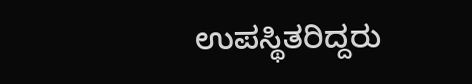ಉಪಸ್ಥಿತರಿದ್ದರು